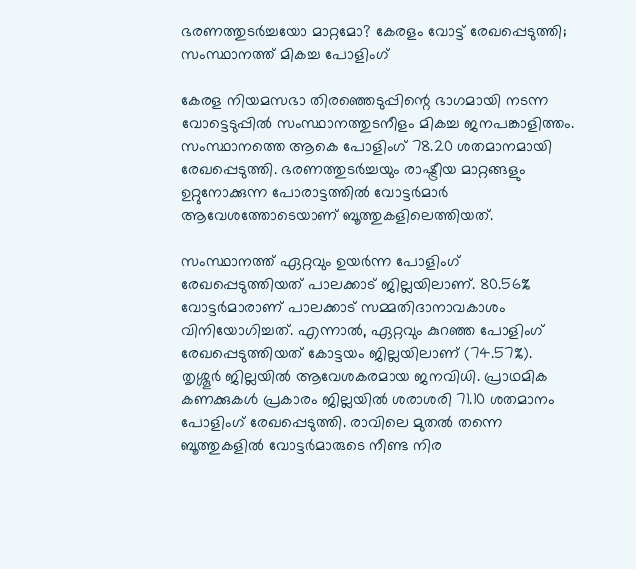ഭരണത്തുടർച്ചയോ മാറ്റമോ? കേരളം വോട്ട് രേഖപ്പെടുത്തി; സംസ്ഥാനത്ത് മികച്ച പോളിംഗ്

കേരള നിയമസഭാ തിരഞ്ഞെടുപ്പിന്റെ ഭാഗമായി നടന്ന വോട്ടെടുപ്പിൽ സംസ്ഥാനത്തുടനീളം മികച്ച ജനപങ്കാളിത്തം. സംസ്ഥാനത്തെ ആകെ പോളിംഗ് 78.20 ശതമാനമായി രേഖപ്പെടുത്തി. ഭരണത്തുടർച്ചയും രാഷ്ട്രീയ മാറ്റങ്ങളും ഉറ്റുനോക്കുന്ന പോരാട്ടത്തിൽ വോട്ടർമാർ ആവേശത്തോടെയാണ് ബൂത്തുകളിലെത്തിയത്.

സംസ്ഥാനത്ത് ഏറ്റവും ഉയർന്ന പോളിംഗ് രേഖപ്പെടുത്തിയത് പാലക്കാട് ജില്ലയിലാണ്. 80.56% വോട്ടർമാരാണ് പാലക്കാട് സമ്മതിദാനാവകാശം വിനിയോഗിച്ചത്. എന്നാൽ, ഏറ്റവും കുറഞ്ഞ പോളിംഗ് രേഖപ്പെടുത്തിയത് കോട്ടയം ജില്ലയിലാണ് (74.57%).
തൃശ്ശൂർ ജില്ലയിൽ ആവേശകരമായ ജനവിധി. പ്രാഥമിക കണക്കുകൾ പ്രകാരം ജില്ലയിൽ ശരാശരി 71.10 ശതമാനം പോളിംഗ് രേഖപ്പെടുത്തി. രാവിലെ മുതൽ തന്നെ ബൂത്തുകളിൽ വോട്ടർമാരുടെ നീണ്ട നിര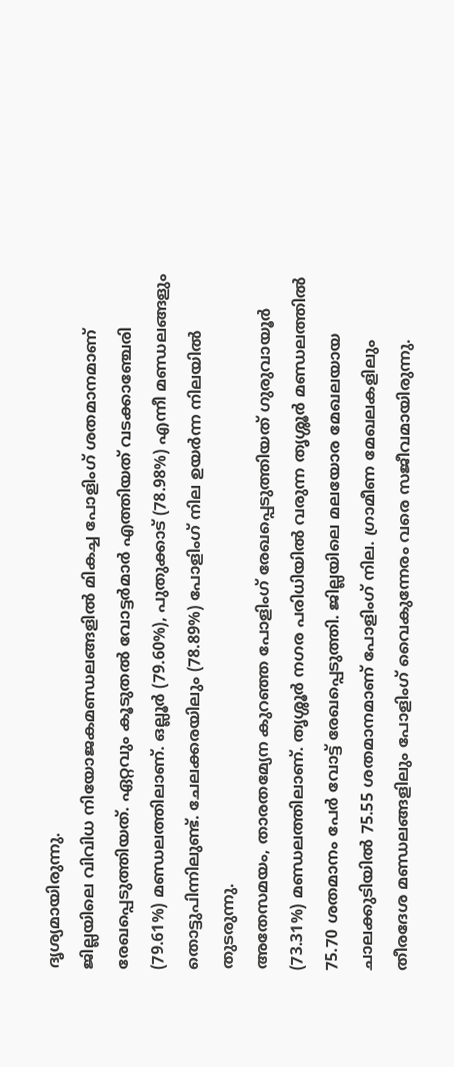ദൃശ്യമായിരുന്നു.
ജില്ലയിലെ വിവിധ നിയോജകമണ്ഡലങ്ങളിൽ മികച്ച പോളിംഗ് ശതമാനമാണ് രേഖപ്പെടുത്തിയത്. ഏറ്റവും കൂടുതൽ വോട്ടർമാർ എത്തിയത് വടക്കാഞ്ചേരി (79.61%) മണ്ഡലത്തിലാണ്. ഒല്ലൂർ (79.60%), പുതുക്കാട് (78.98%) എന്നീ മണ്ഡലങ്ങളും തൊട്ടുപിന്നിലുണ്ട്. ചേലക്കരയിലും (78.89%) പോളിംഗ് നില ഉയർന്ന നിലയിൽ തുടരുന്നു.
അതേസമയം, താരതമ്യേന കുറഞ്ഞ പോളിംഗ് രേഖപ്പെടുത്തിയത് ഗുരുവായൂർ (73.31%) മണ്ഡലത്തിലാണ്. തൃശ്ശൂർ നഗര പരിധിയിൽ വരുന്ന തൃശ്ശൂർ മണ്ഡലത്തിൽ 75.70 ശതമാനം പേർ വോട്ട് രേഖപ്പെടുത്തി. ജില്ലയിലെ മലയോര മേഖലയായ ചാലക്കുടിയിൽ 75.55 ശതമാനമാണ് പോളിംഗ് നില. ഗ്രാമീണ മേഖലകളിലും തീരദേശ മണ്ഡലങ്ങളിലും പോളിംഗ് വൈകുന്നേരം വരെ സജീവമായിരുന്നു.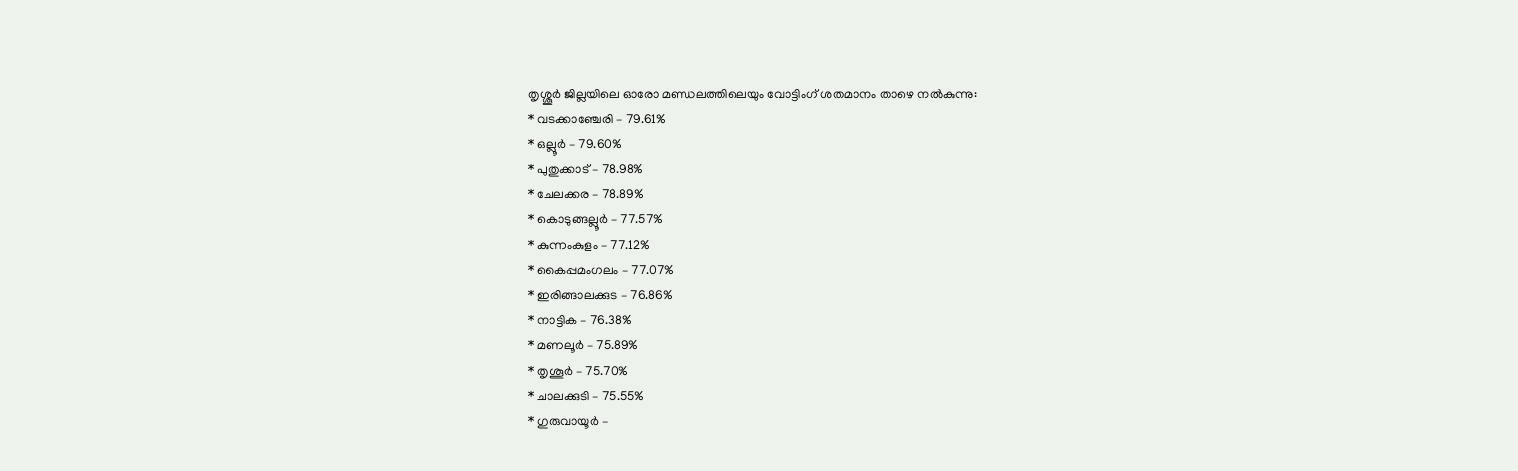തൃശ്ശൂർ ജില്ലയിലെ ഓരോ മണ്ഡലത്തിലെയും വോട്ടിംഗ് ശതമാനം താഴെ നൽകുന്നു:
* വടക്കാഞ്ചേരി – 79.61%
* ഒല്ലൂർ – 79.60%
* പുതുക്കാട് – 78.98%
* ചേലക്കര – 78.89%
* കൊടുങ്ങല്ലൂർ – 77.57%
* കുന്നംകുളം – 77.12%
* കൈപ്പമംഗലം – 77.07%
* ഇരിങ്ങാലക്കുട – 76.86%
* നാട്ടിക – 76.38%
* മണലൂർ – 75.89%
* തൃശൂർ – 75.70%
* ചാലക്കുടി – 75.55%
* ഗുരുവായൂർ –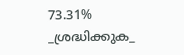73.31%
_ശ്രദ്ധിക്കുക_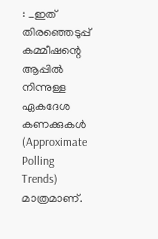: _ഇത് തിരഞ്ഞെടുപ്പ് കമ്മീഷന്റെ ആപ്പിൽ നിന്നുള്ള ഏകദേശ കണക്കുകൾ (Approximate Polling Trends) മാത്രമാണ്.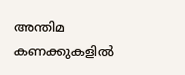അന്തിമ കണക്കുകളിൽ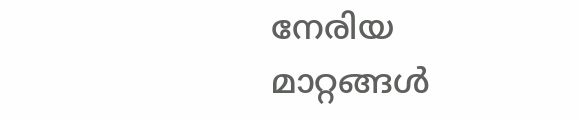നേരിയ മാറ്റങ്ങൾ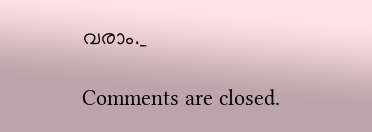വരാം._

Comments are closed.